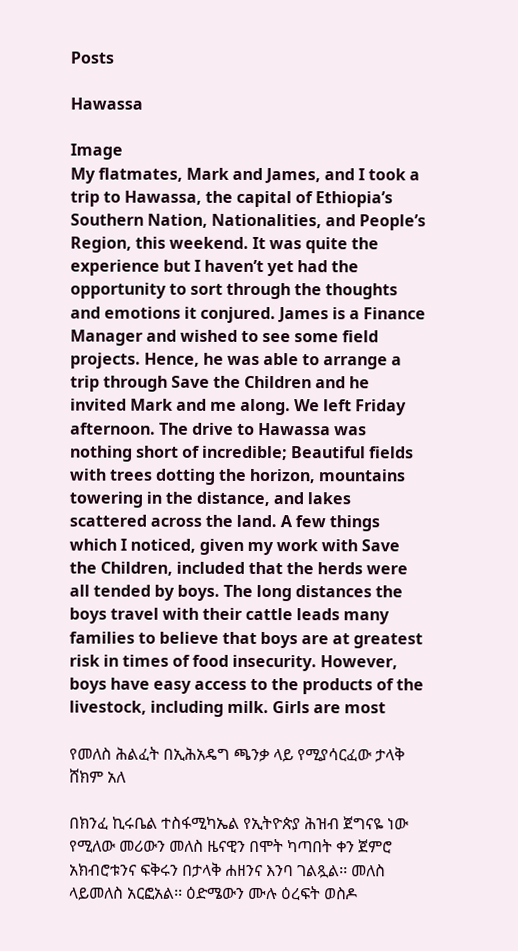Posts

Hawassa

Image
My flatmates, Mark and James, and I took a trip to Hawassa, the capital of Ethiopia’s Southern Nation, Nationalities, and People’s Region, this weekend. It was quite the experience but I haven’t yet had the opportunity to sort through the thoughts and emotions it conjured. James is a Finance Manager and wished to see some field projects. Hence, he was able to arrange a trip through Save the Children and he invited Mark and me along. We left Friday afternoon. The drive to Hawassa was nothing short of incredible; Beautiful fields with trees dotting the horizon, mountains towering in the distance, and lakes scattered across the land. A few things which I noticed, given my work with Save the Children, included that the herds were all tended by boys. The long distances the boys travel with their cattle leads many families to believe that boys are at greatest risk in times of food insecurity. However, boys have easy access to the products of the livestock, including milk. Girls are most

የመለስ ሕልፈት በኢሕአዴግ ጫንቃ ላይ የሚያሳርፈው ታላቅ ሸክም አለ

በክንፈ ኪሩቤል ተስፋሚካኤል የኢትዮጵያ ሕዝብ ጀግናዬ ነው የሚለው መሪውን መለስ ዜናዊን በሞት ካጣበት ቀን ጀምሮ አክብሮቱንና ፍቅሩን በታላቅ ሐዘንና እንባ ገልጿል፡፡ መለስ ላይመለስ አርፎአል፡፡ ዕድሜውን ሙሉ ዕረፍት ወስዶ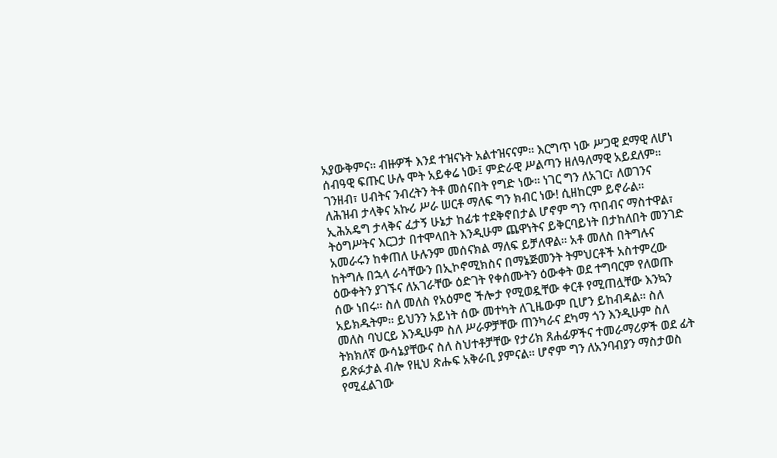አያውቅምና፡፡ ብዙዎች እንደ ተዝናኑት አልተዝናናም፡፡ እርግጥ ነው ሥጋዊ ደማዊ ለሆነ ሰብዓዊ ፍጡር ሁሉ ሞት አይቀሬ ነው፤ ምድራዊ ሥልጣን ዘለዓለማዊ አይደለም፡፡ ገንዘብ፣ ሀብትና ንብረትን ትቶ መሰናበት የግድ ነው፡፡ ነገር ግን ለአገር፣ ለወገንና ለሕዝብ ታላቅና አኩሪ ሥራ ሠርቶ ማለፍ ግን ክብር ነው! ሲዘከርም ይኖራል፡፡ ኢሕአዴግ ታላቅና ፈታኝ ሁኔታ ከፊቱ ተደቅኖበታል ሆኖም ግን ጥበብና ማስተዋል፣ ትዕግሥትና እርጋታ በተሞላበት እንዲሁም ጨዋነትና ይቅርባይነት በታከለበት መንገድ አመራሩን ከቀጠለ ሁሉንም መሰናክል ማለፍ ይቻለዋል፡፡ አቶ መለስ በትግሉና ከትግሉ በኋላ ራሳቸውን በኢኮኖሚክስና በማኔጅመንት ትምህርቶች አስተምረው ዕውቀትን ያገኙና ለአገራቸው ዕድገት የቀሰሙትን ዕውቀት ወደ ተግባርም የለወጡ ሰው ነበሩ፡፡ ስለ መለስ የአዕምሮ ችሎታ የሚወዷቸው ቀርቶ የሚጠሏቸው እንኳን አይክዱትም፡፡ ይህንን አይነት ሰው መተካት ለጊዜውም ቢሆን ይከብዳል፡፡ ስለ መለስ ባህርይ እንዲሁም ስለ ሥራዎቻቸው ጠንካራና ደካማ ጎን እንዲሁም ስለ ትክክለኛ ውሳኔያቸውና ስለ ስህተቶቻቸው የታሪክ ጸሐፊዎችና ተመራማሪዎች ወደ ፊት ይጽፉታል ብሎ የዚህ ጽሑፍ አቅራቢ ያምናል፡፡ ሆኖም ግን ለአንባብያን ማስታወስ የሚፈልገው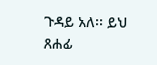ጉዳይ አለ፡፡ ይህ ጸሐፊ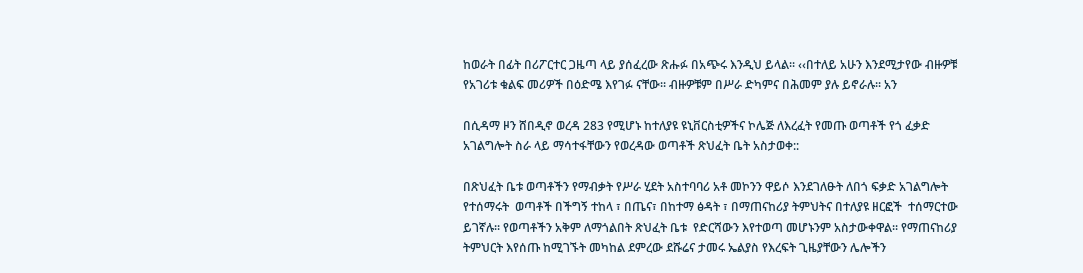ከወራት በፊት በሪፖርተር ጋዜጣ ላይ ያሰፈረው ጽሑፉ በአጭሩ እንዲህ ይላል፡፡ ‹‹በተለይ አሁን እንደሚታየው ብዙዎቹ የአገሪቱ ቁልፍ መሪዎች በዕድሜ እየገፉ ናቸው፡፡ ብዙዎቹም በሥራ ድካምና በሕመም ያሉ ይኖራሉ፡፡ አን

በሲዳማ ዞን ሸበዲኖ ወረዳ 283 የሚሆኑ ከተለያዩ ዩኒቨርስቲዎችና ኮሌጅ ለእረፈት የመጡ ወጣቶች የጎ ፈቃድ አገልግሎት ስራ ላይ ማሳተፋቸውን የወረዳው ወጣቶች ጽህፈት ቤት አስታወቀ::

በጽህፈት ቤቱ ወጣቶችን የማብቃት የሥራ ሂደት አስተባባሪ አቶ መኮንን ዋይሶ እንደገለፁት ለበጎ ፍቃድ አገልግሎት የተሰማሩት  ወጣቶች በችግኝ ተከላ ፣ በጤና፣ በከተማ ፅዳት ፣ በማጠናከሪያ ትምህትና በተለያዩ ዘርፎች  ተሰማርተው ይገኛሉ፡፡ የወጣቶችን አቅም ለማጎልበት ጽህፈት ቤቱ  የድርሻውን እየተወጣ መሆኑንም አስታውቀዋል፡፡ የማጠናከሪያ ትምህርት እየሰጡ ከሚገኙት መካከል ደምረው ደሹሬና ታመሩ ኤልያስ የእረፍት ጊዜያቸውን ሌሎችን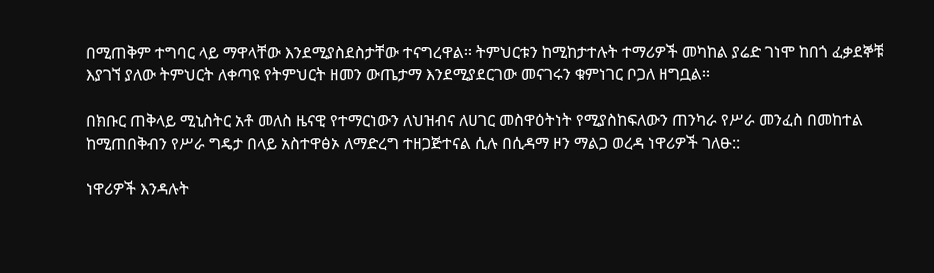በሚጠቅም ተግባር ላይ ማዋላቸው እንደሚያስደስታቸው ተናግረዋል፡፡ ትምህርቱን ከሚከታተሉት ተማሪዎች መካከል ያሬድ ገነሞ ከበጎ ፈቃደኞቹ እያገኘ ያለው ትምህርት ለቀጣዩ የትምህርት ዘመን ውጤታማ እንደሚያደርገው መናገሩን ቁምነገር ቦጋለ ዘግቧል፡፡

በክቡር ጠቅላይ ሚኒስትር አቶ መለስ ዜናዊ የተማርነውን ለህዝብና ለሀገር መስዋዕትነት የሚያስከፍለውን ጠንካራ የሥራ መንፈስ በመከተል ከሚጠበቅብን የሥራ ግዴታ በላይ አስተዋፅኦ ለማድረግ ተዘጋጅተናል ሲሉ በሲዳማ ዞን ማልጋ ወረዳ ነዋሪዎች ገለፁ::

ነዋሪዎች እንዳሉት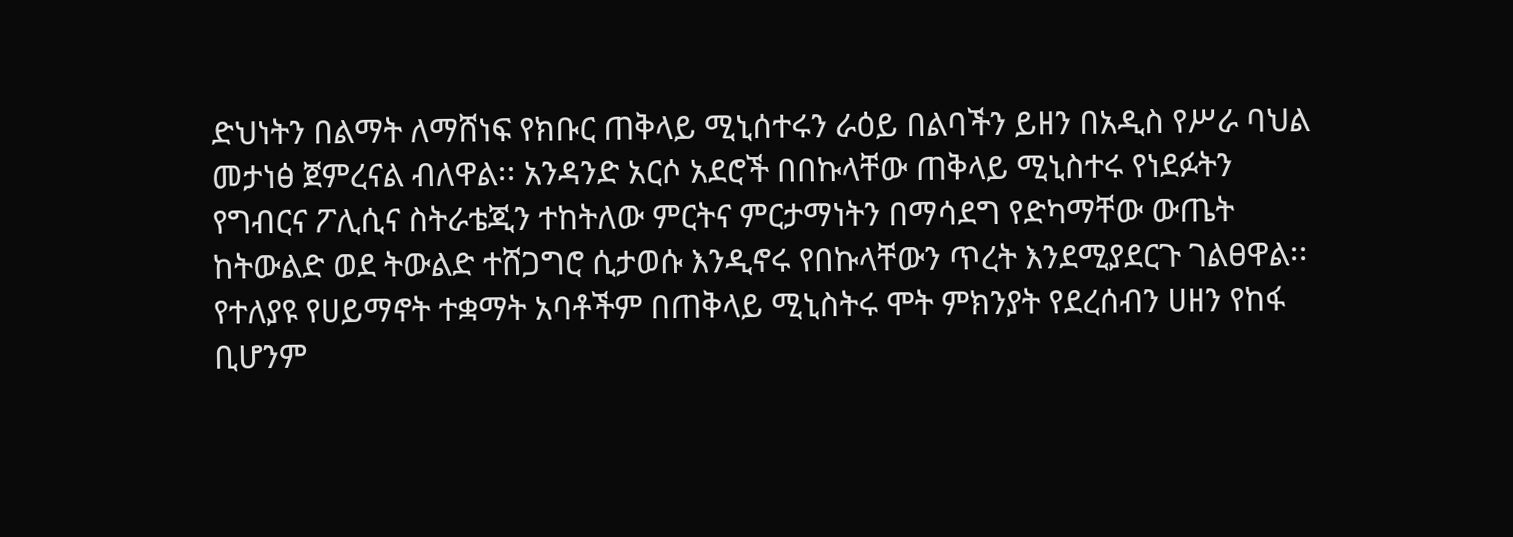ድህነትን በልማት ለማሸነፍ የክቡር ጠቅላይ ሚኒሰተሩን ራዕይ በልባችን ይዘን በአዲስ የሥራ ባህል መታነፅ ጀምረናል ብለዋል፡፡ አንዳንድ አርሶ አደሮች በበኩላቸው ጠቅላይ ሚኒስተሩ የነደፉትን የግብርና ፖሊሲና ስትራቴጂን ተከትለው ምርትና ምርታማነትን በማሳደግ የድካማቸው ውጤት ከትውልድ ወደ ትውልድ ተሸጋግሮ ሲታወሱ እንዲኖሩ የበኩላቸውን ጥረት እንደሚያደርጉ ገልፀዋል፡፡ የተለያዩ የሀይማኖት ተቋማት አባቶችም በጠቅላይ ሚኒስትሩ ሞት ምክንያት የደረሰብን ሀዘን የከፋ  ቢሆንም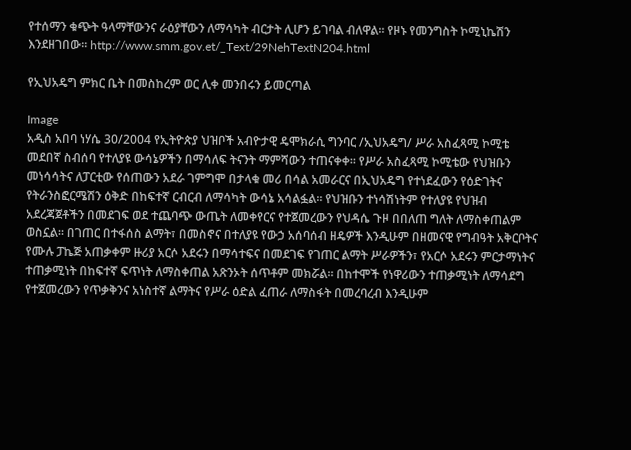የተሰማን ቁጭት ዓላማቸውንና ራዕያቸውን ለማሳካት ብርታት ሊሆን ይገባል ብለዋል፡፡ የዞኑ የመንግስት ኮሚኒኬሽን እንደዘገበው፡፡ http://www.smm.gov.et/_Text/29NehTextN204.html

የኢህአዴግ ምክር ቤት በመስከረም ወር ሊቀ መንበሩን ይመርጣል

Image
አዲስ አበባ ነሃሴ 30/2004 የኢትዮጵያ ህዝቦች አብዮታዊ ዴሞክራሲ ግንባር /ኢህአዴግ/ ሥራ አስፈጻሚ ኮሚቴ መደበኛ ስብሰባ የተለያዩ ውሳኔዎችን በማሳለፍ ትናንት ማምሻውን ተጠናቀቀ። የሥራ አስፈጻሚ ኮሚቴው የህዝቡን መነሳሳትና ለፓርቲው የሰጠውን አደራ ገምግሞ በታላቁ መሪ በሳል አመራርና በኢህአዴግ የተነደፈውን የዕድገትና የትራንስፎርሜሽን ዕቅድ በከፍተኛ ርብርብ ለማሳካት ውሳኔ አሳልፏል። የህዝቡን ተነሳሽነትም የተለያዩ የህዝብ አደረጃጀቶችን በመደገፍ ወደ ተጨባጭ ውጤት ለመቀየርና የተጀመረውን የህዳሴ ጉዞ በበለጠ ግለት ለማስቀጠልም ወስኗል። በገጠር በተፋሰስ ልማት፣ በመስኖና በተለያዩ የውኃ አሰባሰብ ዘዴዎች እንዲሁም በዘመናዊ የግብዓት አቅርቦትና የሙሉ ፓኬጅ አጠቃቀም ዙሪያ አርሶ አደሩን በማሳተፍና በመደገፍ የገጠር ልማት ሥራዎችን፣ የአርሶ አደሩን ምርታማነትና ተጠቃሚነት በከፍተኛ ፍጥነት ለማስቀጠል አጽንኦት ሰጥቶም መክሯል። በከተሞች የነዋሪውን ተጠቃሚነት ለማሳደግ የተጀመረውን የጥቃቅንና አነስተኛ ልማትና የሥራ ዕድል ፈጠራ ለማስፋት በመረባረብ እንዲሁም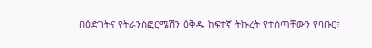በዕድገትና የትራንስፎርሜሽን ዕቅዱ ከፍተኛ ትኩረት የተሰጣቸውን የባቡር፣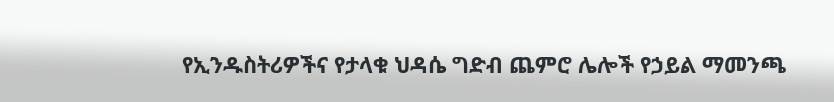የኢንዱስትሪዎችና የታላቁ ህዳሴ ግድብ ጨምሮ ሌሎች የኃይል ማመንጫ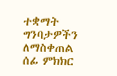ተቋማት ግንባታዎችን ለማስቀጠል ሰፊ ምክክር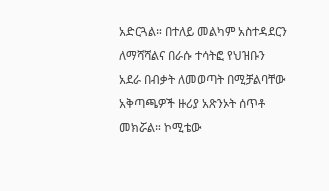አድርጓል። በተለይ መልካም አስተዳደርን ለማሻሻልና በራሱ ተሳትፎ የህዝቡን አደራ በብቃት ለመወጣት በሚቻልባቸው አቅጣጫዎች ዙሪያ አጽንኦት ሰጥቶ መክሯል። ኮሚቴው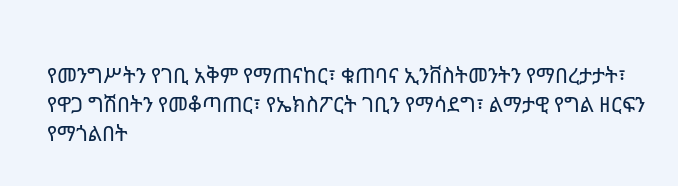የመንግሥትን የገቢ አቅም የማጠናከር፣ ቁጠባና ኢንቨስትመንትን የማበረታታት፣ የዋጋ ግሽበትን የመቆጣጠር፣ የኤክስፖርት ገቢን የማሳደግ፣ ልማታዊ የግል ዘርፍን የማጎልበት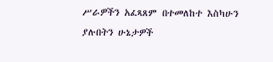ሥራዎችን አፈጻጸም በተመለከተ እስካሁን ያሉበትን ሁኔታዎች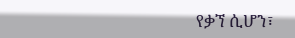የቃኘ ሲሆን፣